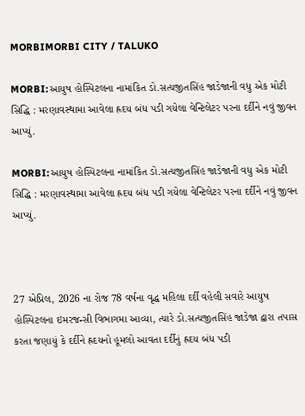MORBIMORBI CITY / TALUKO

MORBI:આયુષ હોસ્પિટલના નામાંકિત ડો.સત્યજીતસિંહ જાડેજાની વધુ એક મોટી સિદ્ધિ : મરણાવસ્થામા આવેલા હ્રદય બંધ પડી ગયેલા વેન્ટિલેટર પરના દર્દીને નવું જીવન આપ્યું.

MORBI:આયુષ હોસ્પિટલના નામાંકિત ડો.સત્યજીતસિંહ જાડેજાની વધુ એક મોટી સિદ્ધિ : મરણાવસ્થામા આવેલા હ્રદય બંધ પડી ગયેલા વેન્ટિલેટર પરના દર્દીને નવું જીવન આપ્યું.



27 એપ્રિલ, 2026 ના રોજ 78 વર્ષના વૃદ્ધ મહિલા દર્દી વહેલી સવારે આયુષ હોસ્પિટલના ઇમરજન્સી વિભાગમા આવ્યા, ત્યારે ડો.સત્યજીતસિંહ જાડેજા દ્વારા તપાસ કરતા જણાયું કે દર્દીને હ્રદયનો હૂમલો આવતા દર્દીનું હ્રદય બંધ પડી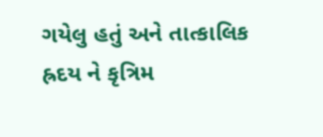ગયેલુ હતું અને તાત્કાલિક હ્રદય ને કૃત્રિમ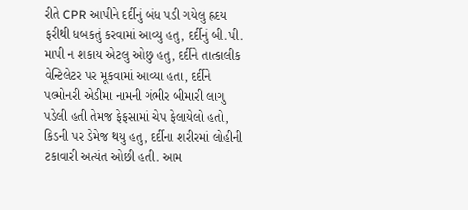રીતે CPR આપીને દર્દીનું બંધ પડી ગયેલુ હ્રદય ફરીથી ધબકતું કરવામાં આવ્યુ હતુ, દર્દીનું બી.પી. માપી ન શકાય એટલુ ઓછુ હતુ, દર્દીને તાત્કાલીક વેન્ટિલેટર પર મૂકવામાં આવ્યા હતા, દર્દીને પલ્મોનરી એડીમા નામની ગંભીર બીમારી લાગુ પડેલી હતી તેમજ ફેફસામાં ચેપ ફેલાયેલો હતો, કિડની પર ડેમેજ થયુ હતુ, દર્દીના શરીરમાં લોહીની ટકાવારી અત્યંત ઓછી હતી. આમ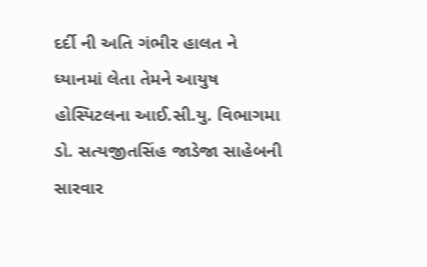દર્દી ની અતિ ગંભીર હાલત ને ધ્યાનમાં લેતા તેમને આયુષ હોસ્પિટલના આઈ.સી.યુ. વિભાગમા ડો. સત્યજીતસિંહ જાડેજા સાહેબની સારવાર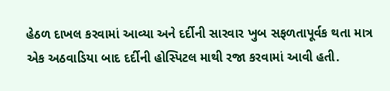હેઠળ દાખલ કરવામાં આવ્યા અને દર્દીની સારવાર ખુબ સફળતાપૂર્વક થતા માત્ર એક અઠવાડિયા બાદ દર્દીની હોસ્પિટલ માથી રજા કરવામાં આવી હતી.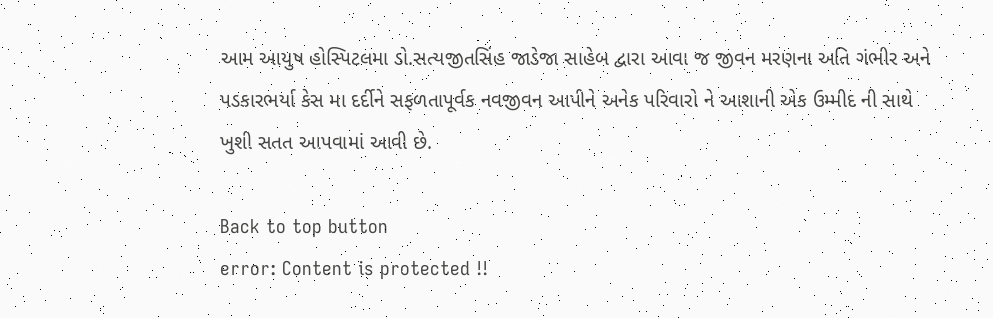આમ આયુષ હોસ્પિટલમા ડો.સત્યજીતસિંહ જાડેજા સાહેબ દ્વારા આવા જ જીવન મરણના અતિ ગંભીર અને પડકારભર્યા કેસ મા દર્દીને સફળતાપૂર્વક નવજીવન આપીને અનેક પરિવારો ને આશાની એક ઉમ્મીદ ની સાથે ખુશી સતત આપવામાં આવી છે.

Back to top button
error: Content is protected !!